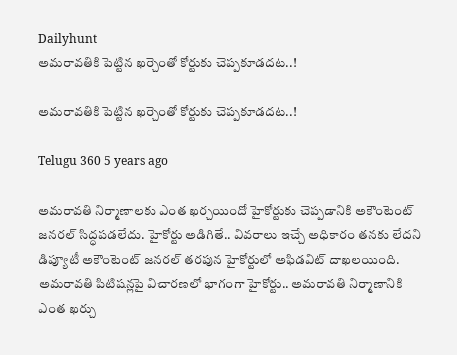Dailyhunt
అమరావతికి పెట్టిన ఖర్చెంతో కోర్టుకు చెప్పకూడదట..!

అమరావతికి పెట్టిన ఖర్చెంతో కోర్టుకు చెప్పకూడదట..!

Telugu 360 5 years ago

అమరావతి నిర్మాణాలకు ఎంత ఖర్చయిందో హైకోర్టుకు చెప్పడానికి అకౌంటెంట్ జనరల్ సిద్ధపడలేదు. హైకోర్టు అడిగితే.. వివరాలు ఇచ్చే అధికారం తనకు లేదని డిప్యూటీ అకౌంటెంట్ జనరల్ తరపున హైకోర్టులో అఫిడవిట్ దాఖలయింది. అమరావతి పిటిషన్లపై విచారణలో భాగంగా హైకోర్టు.. అమరావతి నిర్మాణానికి ఎంత ఖర్చు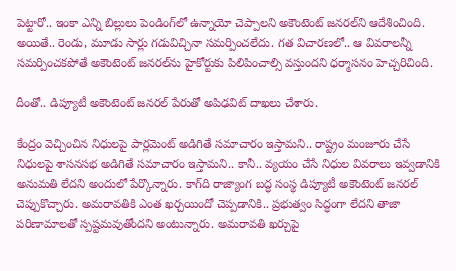పెట్టారో.. ఇంకా ఎన్ని బిల్లులు పెండింగ్‌లో ఉన్నాయో చెప్పాలని అకౌంటెంట్ జనరల్‌ని ఆదేశించింది. అయితే.. రెండు, మూడు సార్లు గడువిచ్చినా సమర్పించలేదు. గత విచారణలో.. ఆ వివరాలన్నీ సమర్పించకపోతే అకౌంటెంట్ జనరల్‌ను హైకోర్టుకు పిలిపించాల్సి వస్తుందని ధర్మాసనం హెచ్చరిచింది.

దీంతో.. డిప్యూటీ అకౌంటెంట్ జనరల్ పేరుతో అపిఢవిట్ దాఖలు చేశారు.

కేంద్రం వెచ్చించిన నిధులపై పార్లమెంట్‌ అడిగితే సమాచారం ఇస్తామని.. రాష్ట్రం మంజూరు చేసే నిధులపై శాసనసభ అడిగితే సమాచారం ఇస్తామని.. కానీ.. వ్యయం చేసే నిధుల వివరాలు ఇవ్వడానికి అనుమతి లేదని అందులో పేర్కొన్నారు. కాగ్‌ది రాజ్యాంగ బద్ధ సంస్థ డిప్యూటీ అకౌంటెంట్ జనరల్ చెప్పుకొచ్చారు. అమరావతికి ఎంత ఖర్చయిందో చెప్పడానికి.. ప్రభుత్వం సిద్ధంగా లేదని తాజా పరిణామాలతో స్పష్టమవుతోందని అంటున్నారు. అమరావతి ఖర్చుపై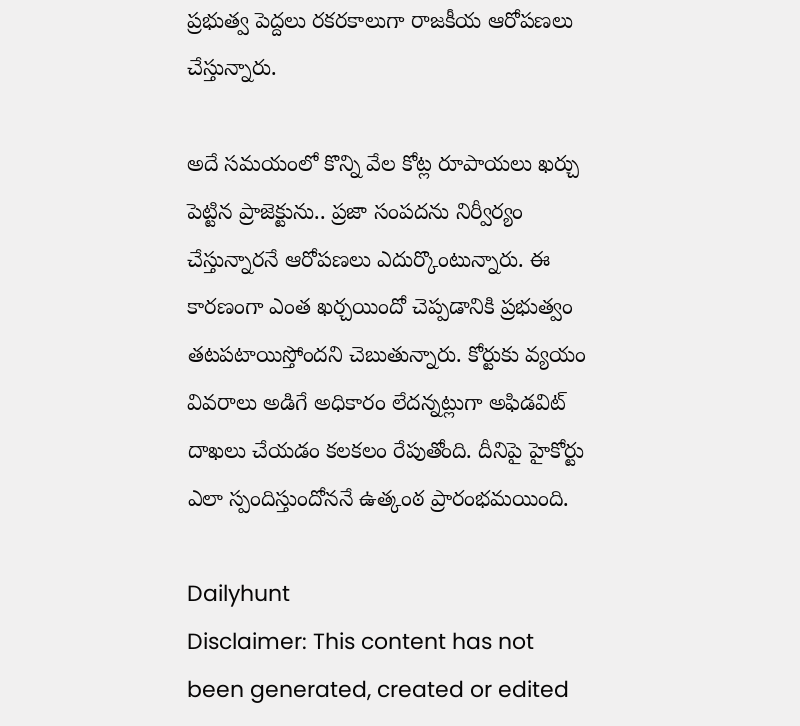ప్రభుత్వ పెద్దలు రకరకాలుగా రాజకీయ ఆరోపణలు చేస్తున్నారు.

అదే సమయంలో కొన్ని వేల కోట్ల రూపాయలు ఖర్చు పెట్టిన ప్రాజెక్టును.. ప్రజా సంపదను నిర్వీర్యం చేస్తున్నారనే ఆరోపణలు ఎదుర్కొంటున్నారు. ఈ కారణంగా ఎంత ఖర్చయిందో చెప్పడానికి ప్రభుత్వం తటపటాయిస్తోందని చెబుతున్నారు. కోర్టుకు వ్యయం వివరాలు అడిగే అధికారం లేదన్నట్లుగా అఫిడవిట్ దాఖలు చేయడం కలకలం రేపుతోంది. దీనిపై హైకోర్టు ఎలా స్పందిస్తుందోననే ఉత్కంఠ ప్రారంభమయింది.

Dailyhunt
Disclaimer: This content has not been generated, created or edited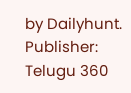by Dailyhunt. Publisher: Telugu 360